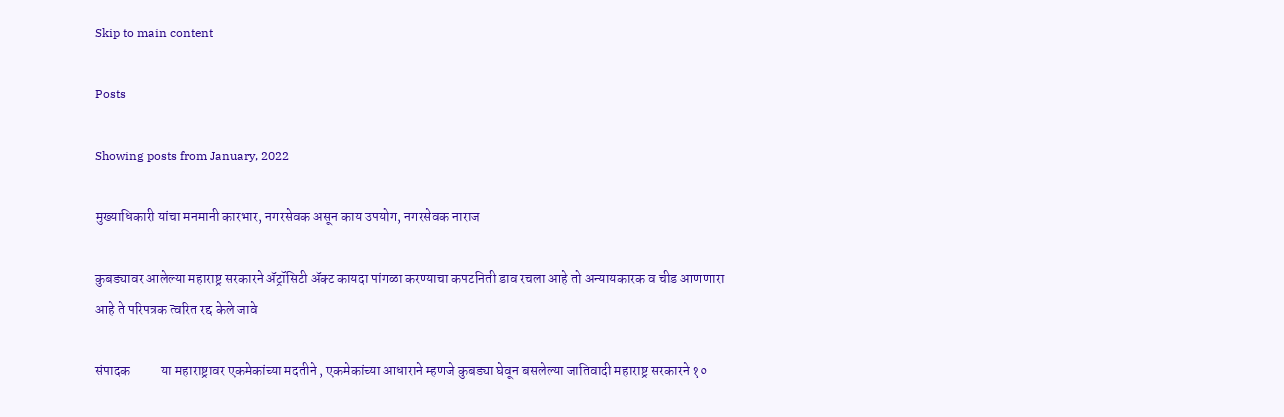Skip to main content

Posts

Showing posts from January, 2022

मुख्याधिकारी यांचा मनमानी कारभार, नगरसेवक असून काय उपयोग, नगरसेवक नाराज

कुबड्यावर आलेल्या महाराष्ट्र सरकारने ॲट्रॉसिटी ॲक्ट कायदा पांगळा करण्याचा कपटनिती डाव रचला आहे तो अन्यायकारक व चीड आणणारा आहे ते परिपत्रक त्वरित रद्द केले जावे

संपादक           या महाराष्ट्रावर एकमेकांच्या मदतीने , एकमेकांच्या आधाराने म्हणजे कुबड्या घेवून बसलेल्या जातिवादी महाराष्ट्र सरकारने १०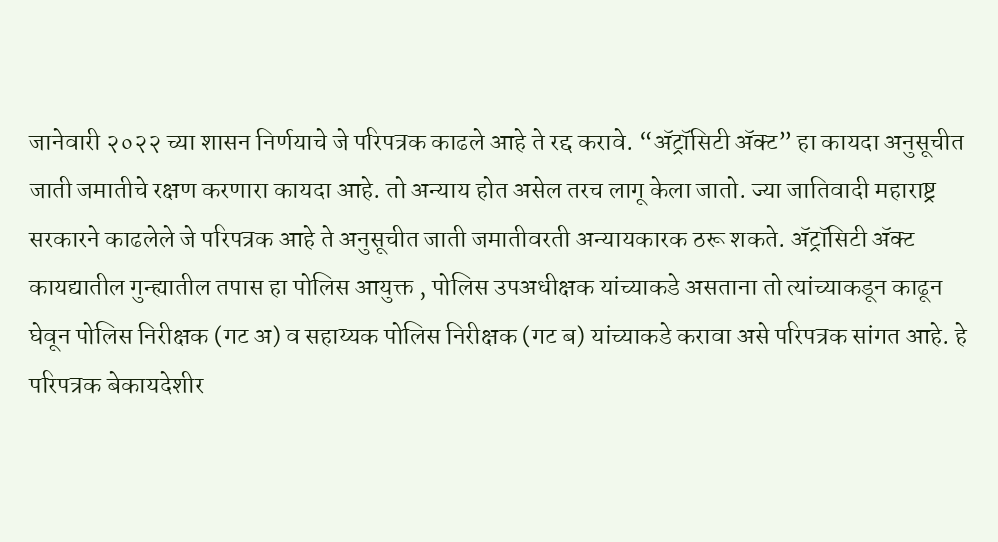जानेवारी २०२२ च्या शासन निर्णयाचे जे परिपत्रक काढले आहे ते रद्द करावे. “ॲट्रॉसिटी ॲक्ट” हा कायदा अनुसूचीत जाती जमातीचे रक्षण करणारा कायदा आहे. तो अन्याय होत असेल तरच लागू केला जातो. ज्या जातिवादी महाराष्ट्र सरकारने काढलेले जे परिपत्रक आहे ते अनुसूचीत जाती जमातीवरती अन्यायकारक ठरू शकते. ॲट्रॉसिटी ॲक्ट कायद्यातील गुन्ह्यातील तपास हा पोलिस आयुक्त , पोलिस उपअधीक्षक यांच्याकडे असताना तो त्यांच्याकडून काढून घेवून पोलिस निरीक्षक (गट अ) व सहाय्यक पोलिस निरीक्षक (गट ब) यांच्याकडे करावा असे परिपत्रक सांगत आहे. हे परिपत्रक बेकायदेशीर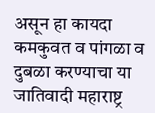असून हा कायदा कमकुवत व पांगळा व दुबळा करण्याचा या जातिवादी महाराष्ट्र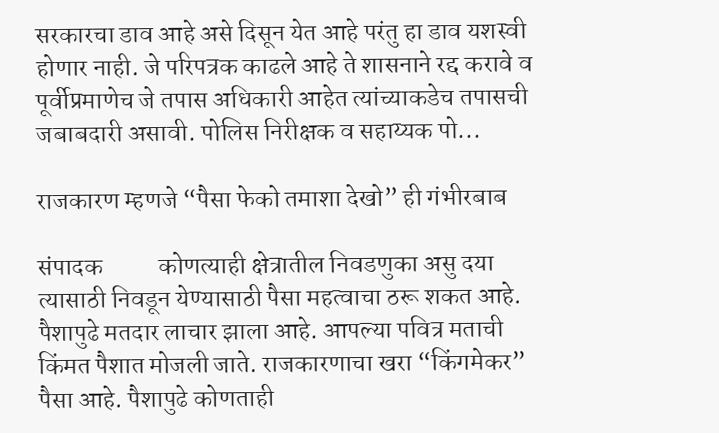सरकारचा डाव आहे असे दिसून येत आहे परंतु हा डाव यशस्वी होणार नाही. जे परिपत्रक काढले आहे ते शासनाने रद्द करावे व पूर्वीप्रमाणेच जे तपास अधिकारी आहेत त्यांच्याकडेच तपासची जबाबदारी असावी. पोलिस निरीक्षक व सहाय्यक पो...

राजकारण म्हणजे “पैसा फेको तमाशा देखो” ही गंभीरबाब

संपादक           कोणत्याही क्षेत्रातील निवडणुका असु दया त्यासाठी निवडून येण्यासाठी पैसा महत्वाचा ठरू शकत आहे. पैशापुढे मतदार लाचार झाला आहे. आपल्या पवित्र मताची किंमत पैशात मोजली जाते. राजकारणाचा खरा “किंगमेकर” पैसा आहे. पैशापुढे कोणताही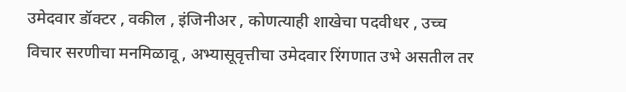उमेदवार डॉक्टर , वकील , इंजिनीअर , कोणत्याही शाखेचा पदवीधर , उच्च विचार सरणीचा मनमिळावू , अभ्यासूवृत्तीचा उमेदवार रिंगणात उभे असतील तर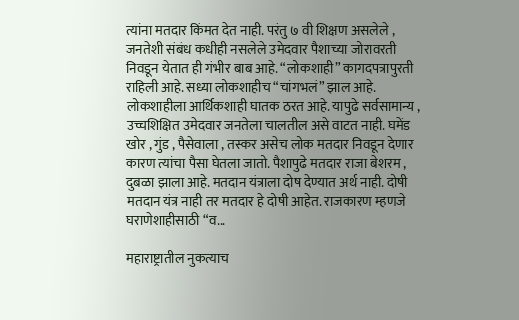त्यांना मतदार किंमत देत नाही. परंतु ७ वी शिक्षण असलेले , जनतेशी संबंध कधीही नसलेले उमेदवार पैशाच्या जोरावरती निवडून येतात ही गंभीर बाब आहे. “लोकशाही” कागदपत्रापुरती राहिली आहे. सध्या लोकशाहीच “चांगभलं” झाल आहे. लोकशाहीला आर्थिकशाही घातक ठरत आहे. यापुढे सर्वसामान्य , उच्चशिक्षित उमेदवार जनतेला चालतील असे वाटत नाही. घमेंड खोर , गुंड , पैसेवाला , तस्कर असेच लोक मतदार निवडून देणार कारण त्यांचा पैसा घेतला जातो. पैशापुढे मतदार राजा बेशरम , दुबळा झाला आहे. मतदान यंत्राला दोष देण्यात अर्थ नाही. दोषी मतदान यंत्र नाही तर मतदार हे दोषी आहेत. राजकारण म्हणजे घराणेशाहीसाठी “व...

महाराष्ट्रातील नुकत्याच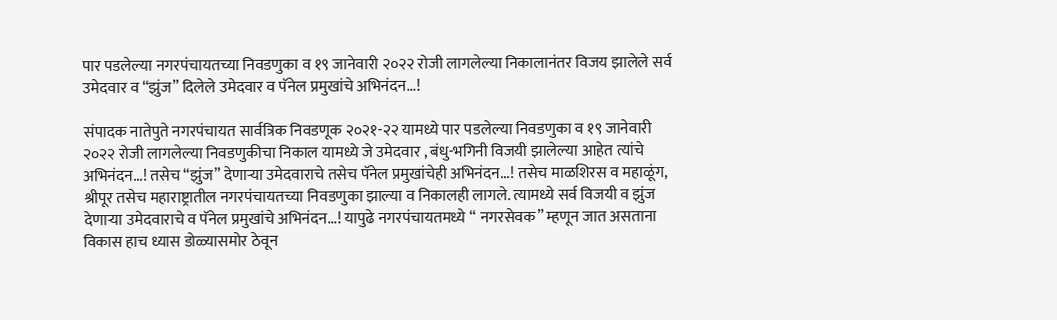पार पडलेल्या नगरपंचायतच्या निवडणुका व १९ जानेवारी २०२२ रोजी लागलेल्या निकालानंतर विजय झालेले सर्व उमेदवार व “झुंज” दिलेले उमेदवार व पॅनेल प्रमुखांचे अभिनंदन...!

संपादक नातेपुते नगरपंचायत सार्वत्रिक निवडणूक २०२१-२२ यामध्ये पार पडलेल्या निवडणुका व १९ जानेवारी २०२२ रोजी लागलेल्या निवडणुकीचा निकाल यामध्ये जे उमेदवार , बंधु-भगिनी विजयी झालेल्या आहेत त्यांचे अभिनंदन...! तसेच “झुंज” देणार्‍या उमेदवाराचे तसेच पॅनेल प्रमुखांचेही अभिनंदन...! तसेच माळशिरस व महाळूंग, श्रीपूर तसेच महाराष्ट्रातील नगरपंचायतच्या निवडणुका झाल्या व निकालही लागले. त्यामध्ये सर्व विजयी व झुंज देणार्‍या उमेदवाराचे व पॅनेल प्रमुखांचे अभिनंदन...! यापुढे नगरपंचायतमध्ये “ नगरसेवक” म्हणून जात असताना विकास हाच ध्यास डोळ्यासमोर ठेवून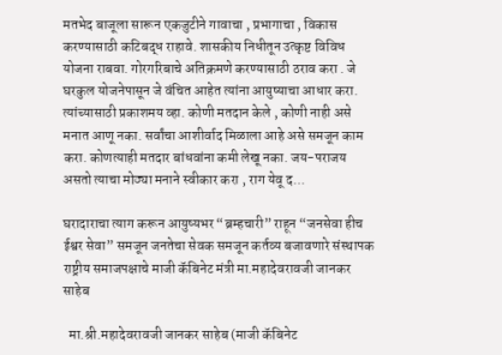मतभेद बाजूला सारून एकजुटीने गावाचा , प्रभागाचा , विकास करण्यासाठी कटिबद्ध राहावे. शासकीय निधीतून उत्कृष्ट विविध योजना राबवा. गोरगरिबाचे अतिक्रमणे करण्यासाठी ठराव करा . जे घरकुल योजनेपासून जे वंचित आहेत त्यांना आयुष्याचा आधार करा. त्यांच्यासाठी प्रकाशमय व्हा. कोणी मतदान केले , कोणी नाही असे मनात आणू नका. सर्वांचा आशीर्वाद मिळाला आहे असे समजून काम करा. कोणत्याही मतदार बांधवांना कमी लेखू नका. जय-पराजय असतो त्याचा मोठ्या मनाने स्वीकार करा , राग येवू द...

घरादाराचा त्याग करून आयुष्यभर “ब्रम्हचारी” राहून “जनसेवा हीच ईश्वर सेवा” समजून जनतेचा सेवक समजून कर्तव्य बजावणारे संस्थापक राष्ट्रीय समाजपक्षाचे माजी कॅबिनेट मंत्री मा.महादेवरावजी जानकर साहेब

  मा.श्री.महादेवरावजी जानकर साहेब (माजी कॅबिनेट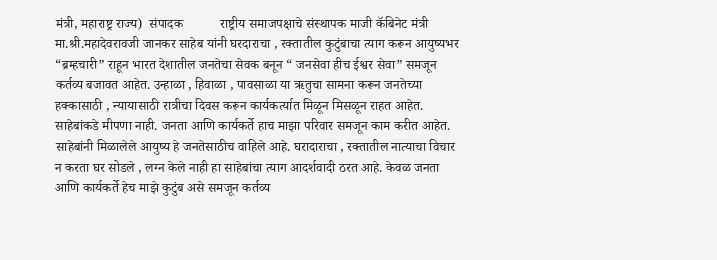मंत्री, महाराष्ट्र राज्य)  संपादक           राष्ट्रीय समाजपक्षाचे संस्थापक माजी कॅबिनेट मंत्री मा.श्री.महादेवरावजी जानकर साहेब यांनी घरदाराचा , रक्तातील कुटुंबाचा त्याग करून आयुष्यभर “ब्रम्हचारी” राहून भारत देशातील जनतेचा सेवक बनून “ जनसेवा हीच ईश्वर सेवा” समजून कर्तव्य बजावत आहेत. उन्हाळा , हिवाळा , पावसाळा या ऋतुचा सामना करून जनतेच्या हक्कासाठी , न्यायासाठी रात्रीचा दिवस करून कार्यकर्त्यात मिळून मिसळून राहत आहेत. साहेबांकडे मीपणा नाही. जनता आणि कार्यकर्ते हाच माझा परिवार समजून काम करीत आहेत. साहेबांनी मिळालेले आयुष्य हे जनतेसाठीच वाहिले आहे. घरादाराचा , रक्तातील नात्याचा विचार न करता घर सोडले , लग्न केले नाही हा साहेबांचा त्याग आदर्शवादी ठरत आहे. केवळ जनता आणि कार्यकर्ते हेच माझे कुटुंब असे समजून कर्तव्य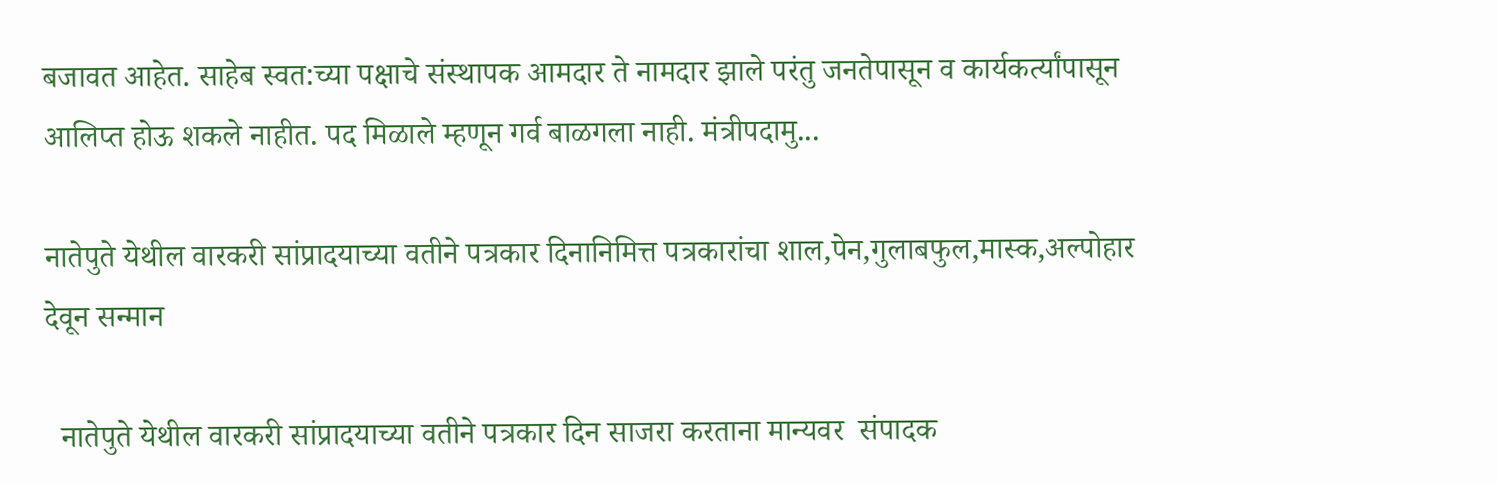बजावत आहेत. साहेब स्वत:च्या पक्षाचे संस्थापक आमदार ते नामदार झाले परंतु जनतेपासून व कार्यकर्त्यांपासून आलिप्त होऊ शकले नाहीत. पद मिळाले म्हणून गर्व बाळगला नाही. मंत्रीपदामु...

नातेपुते येथील वारकरी सांप्रादयाच्या वतीने पत्रकार दिनानिमित्त पत्रकारांचा शाल,पेन,गुलाबफुल,मास्क,अल्पोहार देवून सन्मान

  नातेपुते येथील वारकरी सांप्रादयाच्या वतीने पत्रकार दिन साजरा करताना मान्यवर  संपादक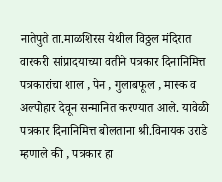नातेपुते ता.माळशिरस येथील विठ्ठल मंदिरात वारकरी सांप्रादयाच्या वतीने पत्रकार दिनानिमित्त पत्रकारांचा शाल , पेन , गुलाबफूल , मास्क व अल्पोहार देवून सन्मानित करण्यात आले. यावेळी पत्रकार दिनानिमित्त बोलताना श्री.विनायक उराडे म्हणाले की , पत्रकार हा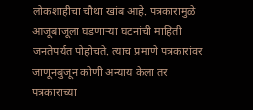लोकशाहीचा चौथा खांब आहे. पत्रकारामुळे आजूबाजूला घडणार्‍या घटनांची माहिती जनतेपर्यत पोहोचते. त्याच प्रमाणे पत्रकारांवर जाणूनबुजून कोणी अन्याय केला तर पत्रकाराच्या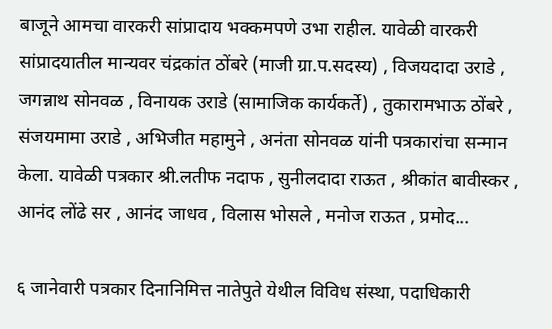बाजूने आमचा वारकरी सांप्रादाय भक्कमपणे उभा राहील. यावेळी वारकरी सांप्रादयातील मान्यवर चंद्रकांत ठोंबरे (माजी ग्रा.प.सदस्य) , विजयदादा उराडे , जगन्नाथ सोनवळ , विनायक उराडे (सामाजिक कार्यकर्ते) , तुकारामभाऊ ठोंबरे , संजयमामा उराडे , अभिजीत महामुने , अनंता सोनवळ यांनी पत्रकारांचा सन्मान केला. यावेळी पत्रकार श्री.लतीफ नदाफ , सुनीलदादा राऊत , श्रीकांत बावीस्कर , आनंद लोंढे सर , आनंद जाधव , विलास भोसले , मनोज राऊत , प्रमोद...

६ जानेवारी पत्रकार दिनानिमित्त नातेपुते येथील विविध संस्था, पदाधिकारी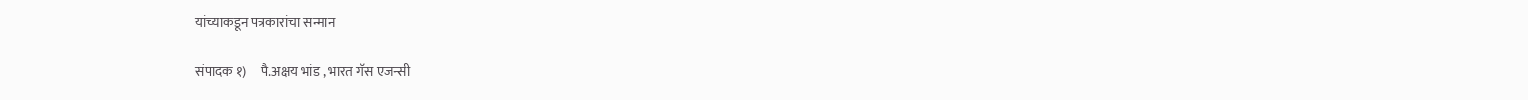यांच्याकडून पत्रकारांचा सन्मान

संपादक १)     पै.अक्षय भांड , भारत गॅस एजन्सी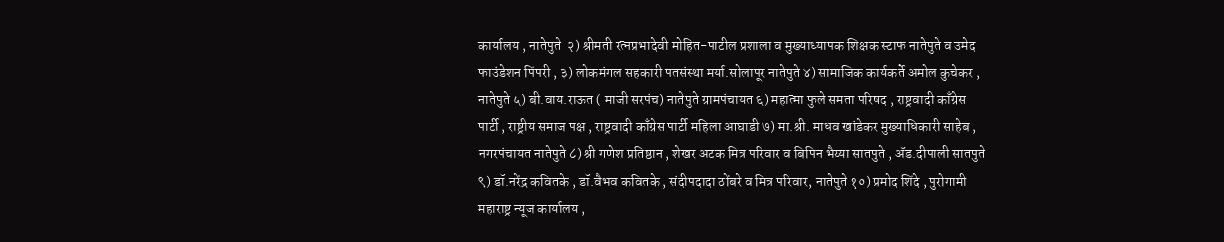कार्यालय , नातेपुते  २) श्रीमती रत्नप्रभादेवी मोहित-पाटील प्रशाला व मुख्याध्यापक शिक्षक स्टाफ नातेपुते व उमेद फाउंडेशन पिंपरी , ३) लोकमंगल सहकारी पतसंस्था मर्या.सोलापूर नातेपुते ४) सामाजिक कार्यकर्ते अमोल कुचेकर , नातेपुते ५) बी.वाय.राऊत ( माजी सरपंच) नातेपुते ग्रामपंचायत ६) महात्मा फुले समता परिषद , राष्ट्रवादी काँग्रेस पार्टी , राष्ट्रीय समाज पक्ष , राष्ट्रवादी काँग्रेस पार्टी महिला आघाडी ७) मा.श्री. माधव खांडेकर मुख्याधिकारी साहेब , नगरपंचायत नातेपुते ८) श्री गणेश प्रतिष्ठान , शेखर अटक मित्र परिवार व बिपिन भैय्या सातपुते , ॲड.दीपाली सातपुते ९) डॉ.नरेंद्र कवितके , डॉ.वैभव कवितके , संदीपदादा ठोंबरे व मित्र परिवार, नातेपुते १०) प्रमोद शिंदे , पुरोगामी महाराष्ट्र न्यूज कार्यालय ,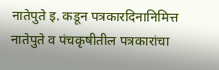नातेपुते इ. कडून पत्रकारदिनानिमित्त नातेपुते व पंचकृषीतील पत्रकारांचा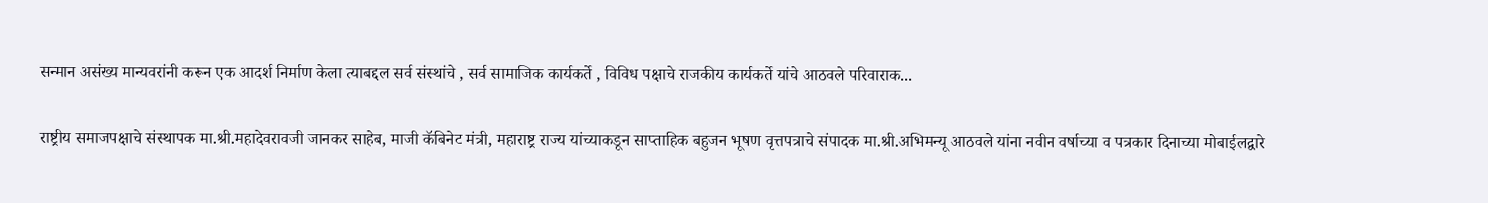सन्मान असंख्य मान्यवरांनी करून एक आदर्श निर्माण केला त्याबद्दल सर्व संस्थांचे , सर्व सामाजिक कार्यकर्ते , विविध पक्षाचे राजकीय कार्यकर्ते यांचे आठवले परिवाराक...

राष्ट्रीय समाजपक्षाचे संस्थापक मा.श्री.महादेवरावजी जानकर साहेब, माजी कॅबिनेट मंत्री, महाराष्ट्र राज्य यांच्याकडून साप्ताहिक बहुजन भूषण वृत्तपत्राचे संपादक मा.श्री.अभिमन्यू आठवले यांना नवीन वर्षाच्या व पत्रकार दिनाच्या मोबाईलद्वारे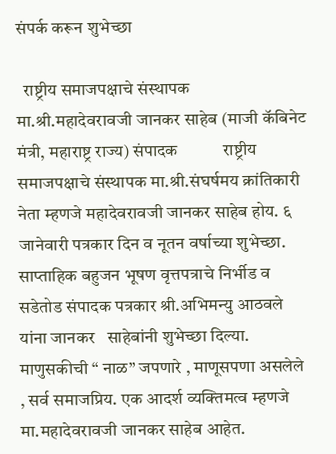संपर्क करून शुभेच्छा

  राष्ट्रीय समाजपक्षाचे संस्थापक मा.श्री.महादेवरावजी जानकर साहेब (माजी कॅबिनेट मंत्री, महाराष्ट्र राज्य) संपादक           राष्ट्रीय समाजपक्षाचे संस्थापक मा.श्री.संघर्षमय क्रांतिकारी नेता म्हणजे महादेवरावजी जानकर साहेब होय. ६ जानेवारी पत्रकार दिन व नूतन वर्षाच्या शुभेच्छा. साप्ताहिक बहुजन भूषण वृत्तपत्राचे निर्भीड व सडेतोड संपादक पत्रकार श्री.अभिमन्यु आठवले यांना जानकर   साहेबांनी शुभेच्छा दिल्या. माणुसकीची “ नाळ” जपणारे , माणूसपणा असलेले , सर्व समाजप्रिय. एक आदर्श व्यक्तिमत्व म्हणजे मा.महादेवरावजी जानकर साहेब आहेत.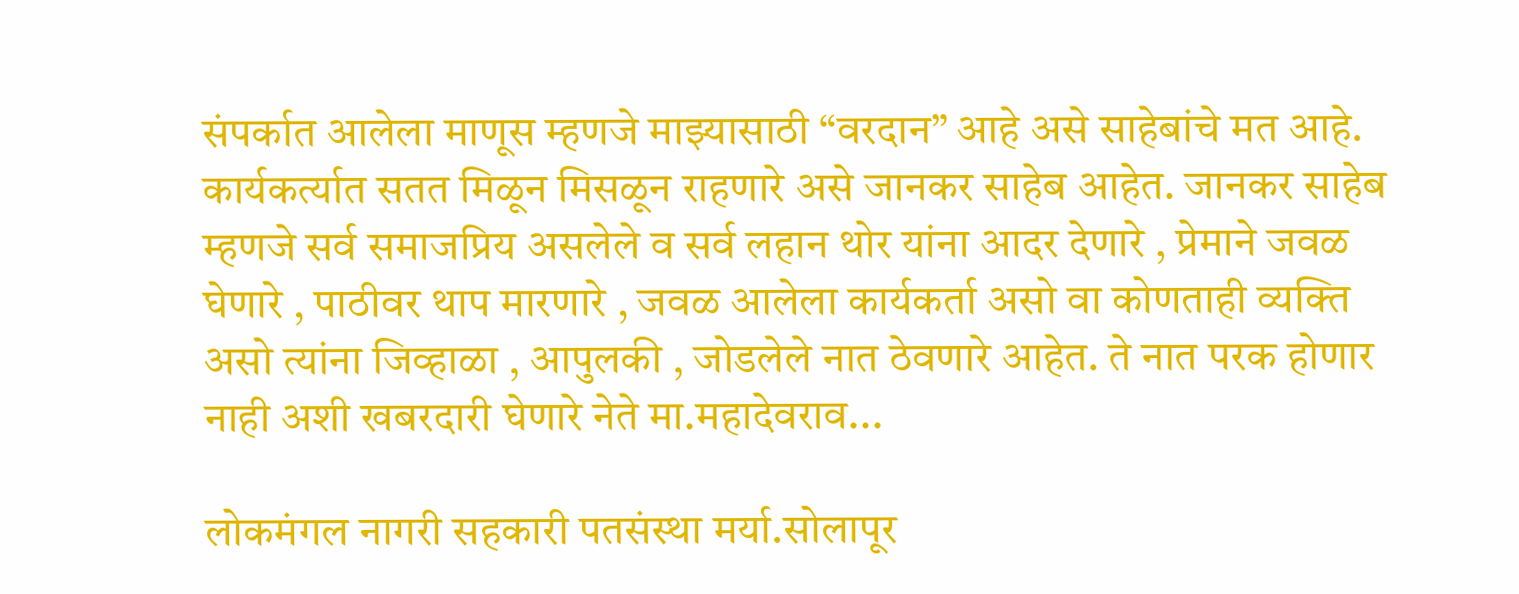संपर्कात आलेला माणूस म्हणजे माझ्यासाठी “वरदान” आहे असे साहेबांचे मत आहे. कार्यकर्त्यात सतत मिळून मिसळून राहणारे असे जानकर साहेब आहेत. जानकर साहेब म्हणजे सर्व समाजप्रिय असलेले व सर्व लहान थोर यांना आदर देणारे , प्रेमाने जवळ घेणारे , पाठीवर थाप मारणारे , जवळ आलेला कार्यकर्ता असो वा कोणताही व्यक्ति असो त्यांना जिव्हाळा , आपुलकी , जोडलेले नात ठेवणारे आहेत. ते नात परक होणार नाही अशी खबरदारी घेणारे नेते मा.महादेवराव...

लोकमंगल नागरी सहकारी पतसंस्था मर्या.सोलापूर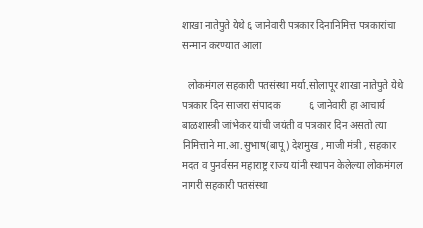शाखा नातेपुते येथे ६ जानेवारी पत्रकार दिनानिमित्त पत्रकारांचा सन्मान करण्यात आला

  लोकमंगल सहकारी पतसंस्था मर्या.सोलापूर शाखा नातेपुते येथे पत्रकार दिन साजरा संपादक           ६ जानेवारी हा आचार्य बाळशास्त्री जांभेकर यांची जयंती व पत्रकार दिन असतो त्या निमित्ताने मा.आ.सुभाष(बापू) देशमुख , माजी मंत्री , सहकार मदत व पुनर्वसन महाराष्ट्र राज्य यांनी स्थापन केलेल्या लोकमंगल नागरी सहकारी पतसंस्था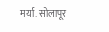मर्या. सोलापूर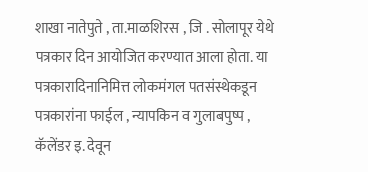शाखा नातेपुते , ता.माळशिरस , जि . सोलापूर येथे पत्रकार दिन आयोजित करण्यात आला होता. या पत्रकारादिनानिमित्त लोकमंगल पतसंस्थेकडून पत्रकारांना फाईल , न्यापकिन व गुलाबपुष्प , कॅलेंडर इ. देवून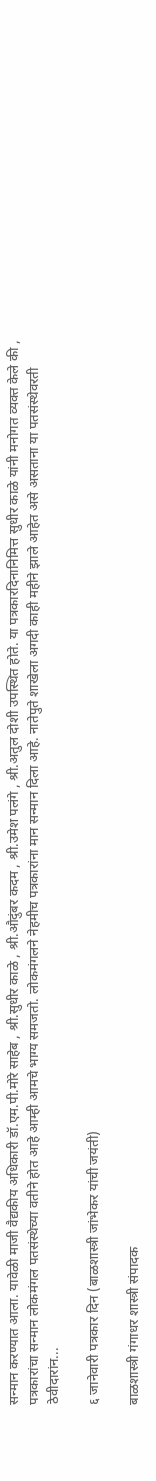सन्मान करण्यात आला. यावेळी माजी वैद्यकीय अधिकारी डॉ.एम.पी.मोरे साहेब , श्री.सुधीर काळे , श्री.औदुंबर कदम , श्री.उमेश पलंगे , श्री.अतुल दोशी उपस्थित होते. या पत्रकारदिनानिमित्त सुधीर काळे यांनी मनोगत व्यक्त केले की , पत्रकारांचा सन्मान लोकमंगल पतसंस्थेच्या वतीने होत आहे आम्ही आमचे भाग्य समजतो. लोकमंगलने नेहमीच पत्रकारांना मान सन्मान दिला आहे. नातेपुते शाखेला अगदी काही महीने झाले आहेत असे असताना या पतसंस्थेवरती ठेवीदारांन...

६ जानेवारी पत्रकार दिन (बाळशास्त्री जांभेकर यांची जयंती)

बाळशास्त्री गंगाधर शास्त्री संपादक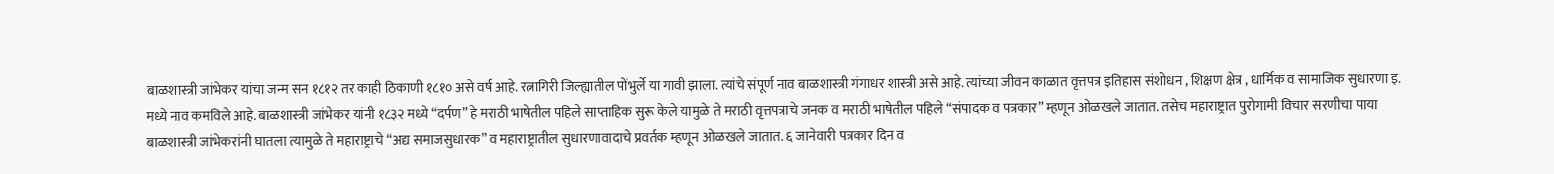बाळशास्त्री जांभेकर यांचा जन्म सन १८१२ तर काही ठिकाणी १८१० असे वर्ष आहे. रत्नागिरी जिल्ह्यातील पोंभुर्ले या गावी झाला. त्यांचे संपूर्ण नाव बाळशास्त्री गंगाधर शास्त्री असे आहे. त्यांच्या जीवन काळात वृत्तपत्र इतिहास संशोधन , शिक्षण क्षेत्र , धार्मिक व सामाजिक सुधारणा इ. मध्ये नाव कमविले आहे. बाळशास्त्री जांभेकर यांनी १८३२ मध्ये “दर्पण” हे मराठी भाषेतील पहिले साप्ताहिक सुरू केले यामुळे ते मराठी वृत्तपत्राचे जनक व मराठी भाषेतील पहिले “संपादक व पत्रकार” म्हणून ओळखले जातात. तसेच महाराष्ट्रात पुरोगामी विचार सरणीचा पाया बाळशास्त्री जांभेकरांनी घातला त्यामुळे ते महाराष्ट्राचे “अद्य समाजसुधारक” व महाराष्ट्रातील सुधारणावादाचे प्रवर्तक म्हणून ओळखले जातात. ६ जानेवारी पत्रकार दिन व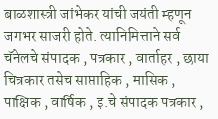बाळशास्त्री जांभेकर यांची जयंती म्हणून जगभर साजरी होते. त्यानिमित्ताने सर्व चॅनेलचे संपादक , पत्रकार , वार्ताहर , छाया चित्रकार तसेच साप्ताहिक , मासिक , पाक्षिक , वार्षिक , इ.चे संपादक पत्रकार ,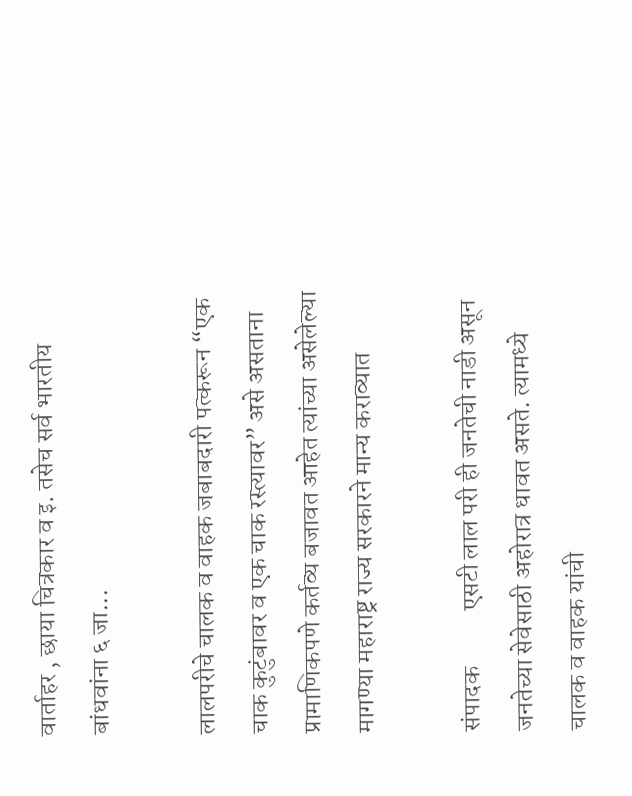वार्ताहर , छाया चित्रकार व इ. तसेच सर्व भारतीय बांधवांना ६ जा...

लालपरीचे चालक व वाहक जबाबदारी पत्करून “एक चाक कुटुंबावर व एक चाक रस्त्यावर” असे असताना प्रामाणिकपणे कर्तव्य बजावत आहेत त्यांच्या असेलेल्या मागण्या महाराष्ट्र राज्य सरकारने मान्य कराव्यात

संपादक           एसटी लाल परी ही जनतेची नाडी असून जनतेच्या सेवेसाठी अहोरात्र धावत असते. त्यामध्ये चालक व वाहक यांची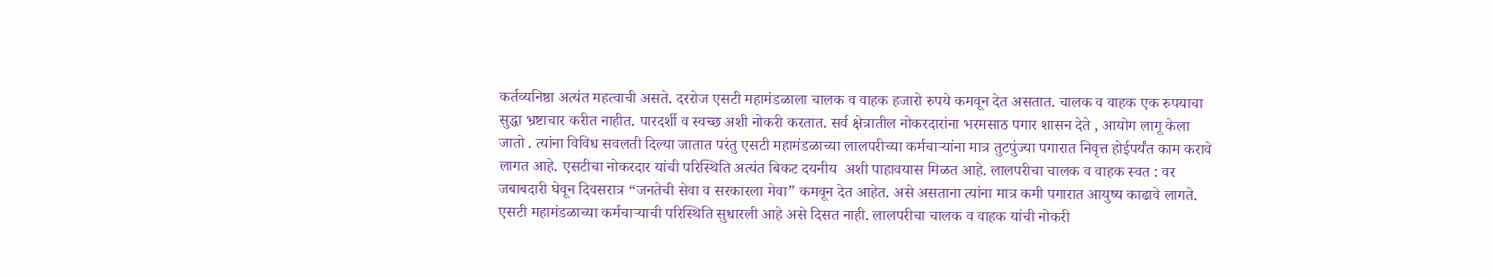कर्तव्यनिष्ठा अत्यंत महत्वाची असते. दररोज एसटी महामंडळाला चालक व वाहक हजारो रुपये कमवून देत असतात. चालक व वाहक एक रुपयाचा सुद्धा भ्रष्टाचार करीत नाहीत. पारदर्शी व स्वच्छ अशी नोकरी करतात. सर्व क्षेत्रातील नोकरदारांना भरमसाठ पगार शासन देते , आयोग लागू केला जातो . त्यांना विविध सवलती दिल्या जातात परंतु एसटी महामंडळाच्या लालपरीच्या कर्मचार्‍यांना मात्र तुटपुंज्या पगारात निवृत्त होईपर्यंत काम करावे लागत आहे. एसटीचा नोकरदार यांची परिस्थिति अत्यंत बिकट दयनीय  अशी पाहावयास मिळत आहे. लालपरीचा चालक व वाहक स्वत : वर जबाबदारी घेवून दिवसरात्र “जनतेची सेवा व सरकारला मेवा” कमवून देत आहेत. असे असताना त्यांना मात्र कमी पगारात आयुष्य काढावे लागते. एसटी महामंडळाच्या कर्मचार्‍याची परिस्थिति सुधारली आहे असे दिसत नाही. लालपरीचा चालक व वाहक यांची नोकरी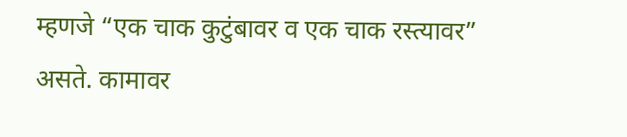म्हणजे “एक चाक कुटुंबावर व एक चाक रस्त्यावर” असते. कामावर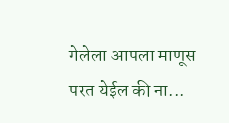गेलेला आपला माणूस परत येईल की ना...